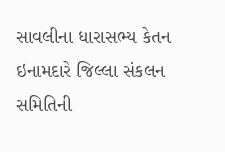સાવલીના ધારાસભ્ય કેતન ઇનામદારે જિલ્લા સંકલન સમિતિની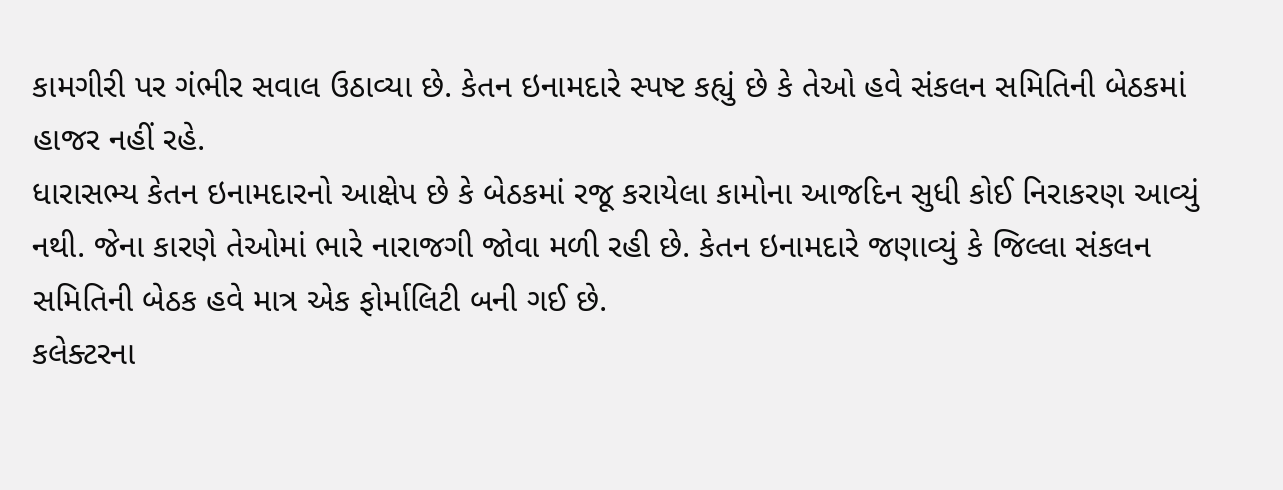કામગીરી પર ગંભીર સવાલ ઉઠાવ્યા છે. કેતન ઇનામદારે સ્પષ્ટ કહ્યું છે કે તેઓ હવે સંકલન સમિતિની બેઠકમાં હાજર નહીં રહે.
ધારાસભ્ય કેતન ઇનામદારનો આક્ષેપ છે કે બેઠકમાં રજૂ કરાયેલા કામોના આજદિન સુધી કોઈ નિરાકરણ આવ્યું નથી. જેના કારણે તેઓમાં ભારે નારાજગી જોવા મળી રહી છે. કેતન ઇનામદારે જણાવ્યું કે જિલ્લા સંકલન સમિતિની બેઠક હવે માત્ર એક ફોર્માલિટી બની ગઈ છે.
કલેક્ટરના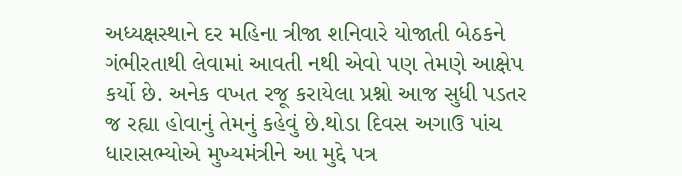અધ્યક્ષસ્થાને દર મહિના ત્રીજા શનિવારે યોજાતી બેઠકને ગંભીરતાથી લેવામાં આવતી નથી એવો પણ તેમણે આક્ષેપ કર્યો છે. અનેક વખત રજૂ કરાયેલા પ્રશ્નો આજ સુધી પડતર જ રહ્યા હોવાનું તેમનું કહેવું છે.થોડા દિવસ અગાઉ પાંચ ધારાસભ્યોએ મુખ્યમંત્રીને આ મુદ્દે પત્ર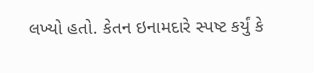લખ્યો હતો. કેતન ઇનામદારે સ્પષ્ટ કર્યું કે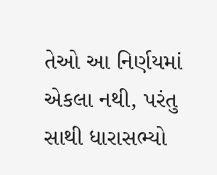તેઓ આ નિર્ણયમાં એકલા નથી, પરંતુ સાથી ધારાસભ્યો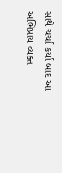સાથે ચર્ચા કર્યા બાદ આ અભિપ્રાય વ્યક્ત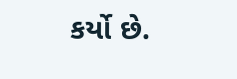કર્યો છે.